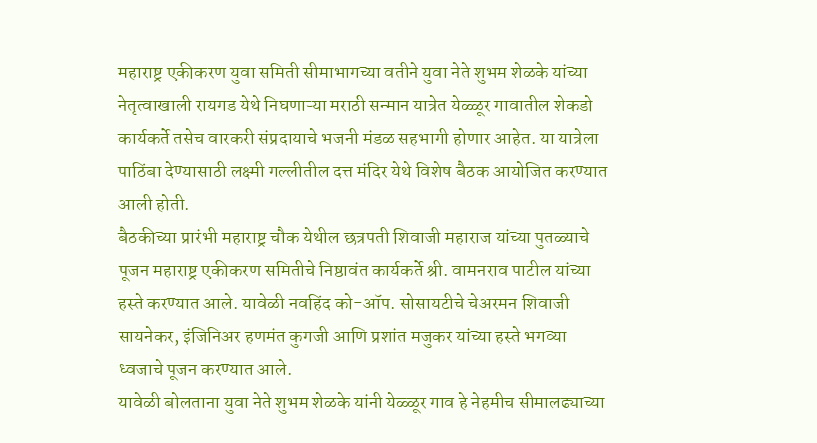महाराष्ट्र एकीकरण युवा समिती सीमाभागच्या वतीने युवा नेते शुभम शेळके यांच्या नेतृत्वाखाली रायगड येथे निघणाऱ्या मराठी सन्मान यात्रेत येळ्ळूर गावातील शेकडो कार्यकर्ते तसेच वारकरी संप्रदायाचे भजनी मंडळ सहभागी होणार आहेत. या यात्रेला पाठिंबा देण्यासाठी लक्ष्मी गल्लीतील दत्त मंदिर येथे विशेष बैठक आयोजित करण्यात आली होती.
बैठकीच्या प्रारंभी महाराष्ट्र चौक येथील छत्रपती शिवाजी महाराज यांच्या पुतळ्याचे पूजन महाराष्ट्र एकीकरण समितीचे निष्ठावंत कार्यकर्ते श्री. वामनराव पाटील यांच्या हस्ते करण्यात आले. यावेळी नवहिंद को-ऑप. सोसायटीचे चेअरमन शिवाजी सायनेकर, इंजिनिअर हणमंत कुगजी आणि प्रशांत मजुकर यांच्या हस्ते भगव्या ध्वजाचे पूजन करण्यात आले.
यावेळी बोलताना युवा नेते शुभम शेळके यांनी येळ्ळूर गाव हे नेहमीच सीमालढ्याच्या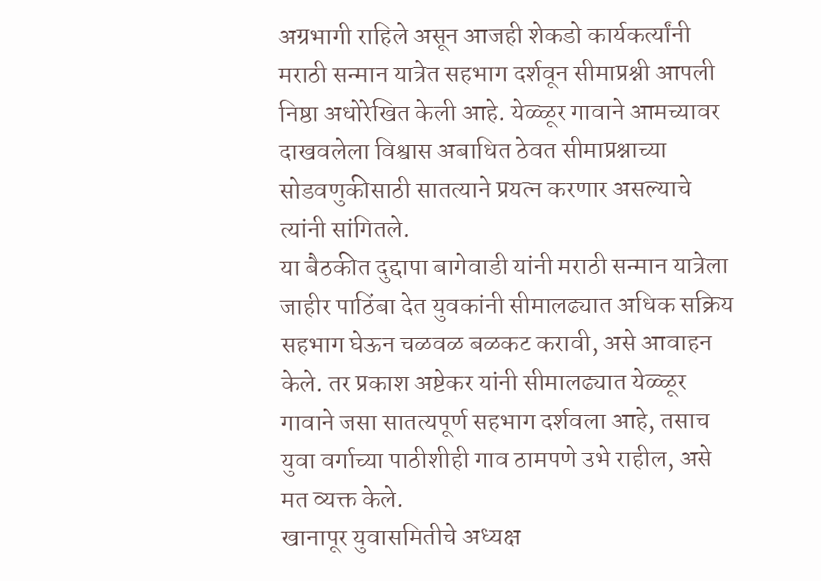अग्रभागी राहिले असून आजही शेकडो कार्यकर्त्यांनी मराठी सन्मान यात्रेत सहभाग दर्शवून सीमाप्रश्नी आपली निष्ठा अधोरेखित केली आहे. येळ्ळूर गावाने आमच्यावर दाखवलेला विश्वास अबाधित ठेवत सीमाप्रश्नाच्या सोडवणुकीसाठी सातत्याने प्रयत्न करणार असल्याचे त्यांनी सांगितले.
या बैठकीत दुद्दापा बागेवाडी यांनी मराठी सन्मान यात्रेला जाहीर पाठिंबा देत युवकांनी सीमालढ्यात अधिक सक्रिय सहभाग घेऊन चळवळ बळकट करावी, असे आवाहन केले. तर प्रकाश अष्टेकर यांनी सीमालढ्यात येळ्ळूर गावाने जसा सातत्यपूर्ण सहभाग दर्शवला आहे, तसाच युवा वर्गाच्या पाठीशीही गाव ठामपणे उभे राहील, असे मत व्यक्त केले.
खानापूर युवासमितीचे अध्यक्ष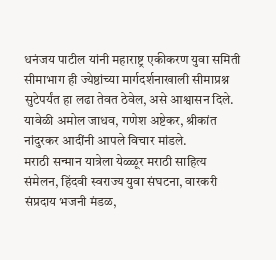धनंजय पाटील यांनी महाराष्ट्र एकीकरण युवा समिती सीमाभाग ही ज्येष्ठांच्या मार्गदर्शनाखाली सीमाप्रश्न सुटेपर्यंत हा लढा तेवत ठेवेल, असे आश्वासन दिले. यावेळी अमोल जाधव, गणेश अष्टेकर, श्रीकांत नांदुरकर आदींनी आपले विचार मांडले.
मराठी सन्मान यात्रेला येळ्ळूर मराठी साहित्य संमेलन, हिंदवी स्वराज्य युवा संघटना, वारकरी संप्रदाय भजनी मंडळ,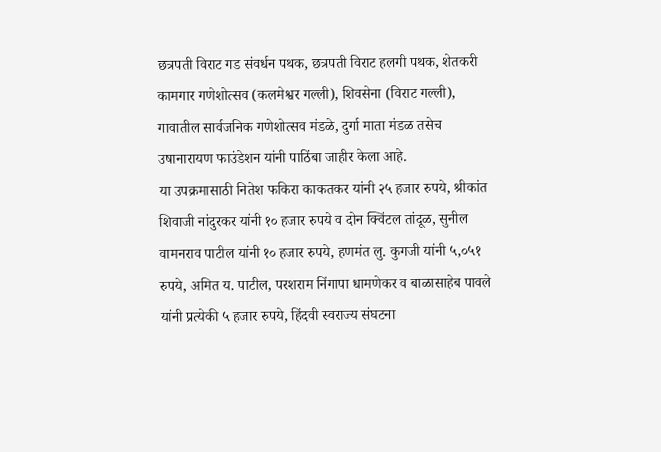छत्रपती विराट गड संवर्धन पथक, छत्रपती विराट हलगी पथक, शेतकरी कामगार गणेशोत्सव (कलमेश्वर गल्ली), शिवसेना (विराट गल्ली), गावातील सार्वजनिक गणेशोत्सव मंडळे, दुर्गा माता मंडळ तसेच उषानारायण फाउंडेशन यांनी पाठिंबा जाहीर केला आहे.
या उपक्रमासाठी नितेश फकिरा काकतकर यांनी २५ हजार रुपये, श्रीकांत शिवाजी नांदुरकर यांनी १० हजार रुपये व दोन क्विंटल तांदूळ, सुनील वामनराव पाटील यांनी १० हजार रुपये, हणमंत लु. कुगजी यांनी ५,०५१ रुपये, अमित य. पाटील, परशराम निंगापा धामणेकर व बाळासाहेब पावले यांनी प्रत्येकी ५ हजार रुपये, हिंदवी स्वराज्य संघटना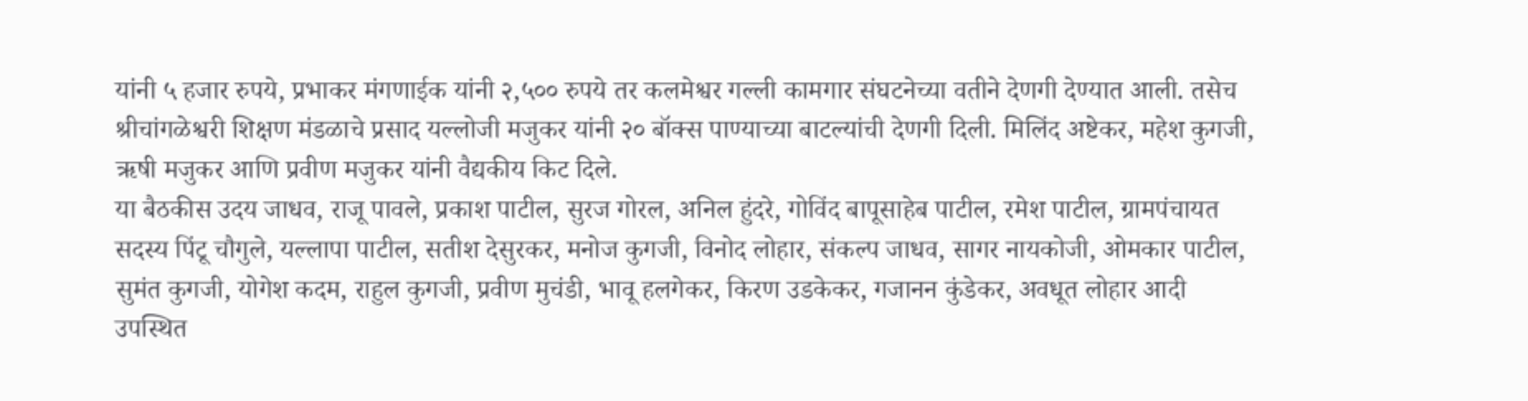यांनी ५ हजार रुपये, प्रभाकर मंगणाईक यांनी २,५०० रुपये तर कलमेश्वर गल्ली कामगार संघटनेच्या वतीने देणगी देण्यात आली. तसेच श्रीचांगळेश्वरी शिक्षण मंडळाचे प्रसाद यल्लोजी मजुकर यांनी २० बॉक्स पाण्याच्या बाटल्यांची देणगी दिली. मिलिंद अष्टेकर, महेश कुगजी, ऋषी मजुकर आणि प्रवीण मजुकर यांनी वैद्यकीय किट दिले.
या बैठकीस उदय जाधव, राजू पावले, प्रकाश पाटील, सुरज गोरल, अनिल हुंदरे, गोविंद बापूसाहेब पाटील, रमेश पाटील, ग्रामपंचायत सदस्य पिंटू चौगुले, यल्लापा पाटील, सतीश देसुरकर, मनोज कुगजी, विनोद लोहार, संकल्प जाधव, सागर नायकोजी, ओमकार पाटील, सुमंत कुगजी, योगेश कदम, राहुल कुगजी, प्रवीण मुचंडी, भावू हलगेकर, किरण उडकेकर, गजानन कुंडेकर, अवधूत लोहार आदी उपस्थित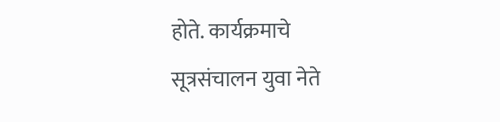होते. कार्यक्रमाचे सूत्रसंचालन युवा नेते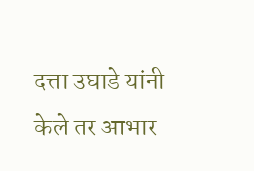दत्ता उघाडे यांनी केले तर आभार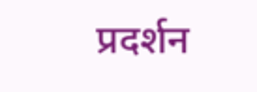प्रदर्शन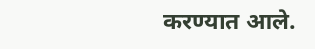करण्यात आले.